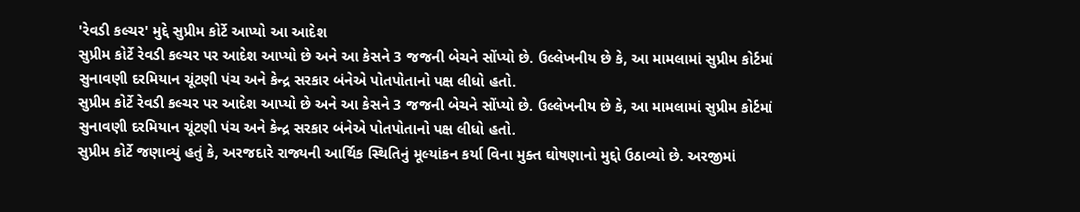'રેવડી કલ્ચર' મુદ્દે સુપ્રીમ કોર્ટે આપ્યો આ આદેશ
સુપ્રીમ કોર્ટે રેવડી કલ્ચર પર આદેશ આપ્યો છે અને આ કેસને 3 જજની બેચને સોંપ્યો છે. ઉલ્લેખનીય છે કે, આ મામલામાં સુપ્રીમ કોર્ટમાં સુનાવણી દરમિયાન ચૂંટણી પંચ અને કેન્દ્ર સરકાર બંનેએ પોતપોતાનો પક્ષ લીધો હતો.
સુપ્રીમ કોર્ટે રેવડી કલ્ચર પર આદેશ આપ્યો છે અને આ કેસને 3 જજની બેચને સોંપ્યો છે. ઉલ્લેખનીય છે કે, આ મામલામાં સુપ્રીમ કોર્ટમાં સુનાવણી દરમિયાન ચૂંટણી પંચ અને કેન્દ્ર સરકાર બંનેએ પોતપોતાનો પક્ષ લીધો હતો.
સુપ્રીમ કોર્ટે જણાવ્યું હતું કે, અરજદારે રાજ્યની આર્થિક સ્થિતિનું મૂલ્યાંકન કર્યા વિના મુક્ત ઘોષણાનો મુદ્દો ઉઠાવ્યો છે. અરજીમાં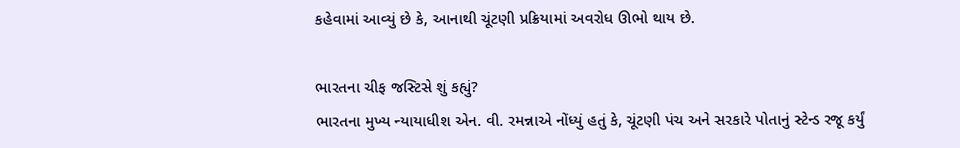કહેવામાં આવ્યું છે કે, આનાથી ચૂંટણી પ્રક્રિયામાં અવરોધ ઊભો થાય છે.

ભારતના ચીફ જસ્ટિસે શું કહ્યું?
ભારતના મુખ્ય ન્યાયાધીશ એન. વી. રમન્નાએ નોંધ્યું હતું કે, ચૂંટણી પંચ અને સરકારે પોતાનું સ્ટેન્ડ રજૂ કર્યું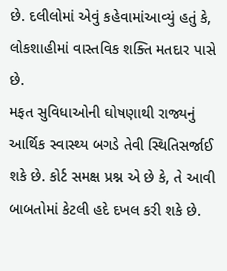છે. દલીલોમાં એવું કહેવામાંઆવ્યું હતું કે, લોકશાહીમાં વાસ્તવિક શક્તિ મતદાર પાસે છે.
મફત સુવિધાઓની ઘોષણાથી રાજ્યનું આર્થિક સ્વાસ્થ્ય બગડે તેવી સ્થિતિસર્જાઈ શકે છે. કોર્ટ સમક્ષ પ્રશ્ન એ છે કે, તે આવી બાબતોમાં કેટલી હદે દખલ કરી શકે છે.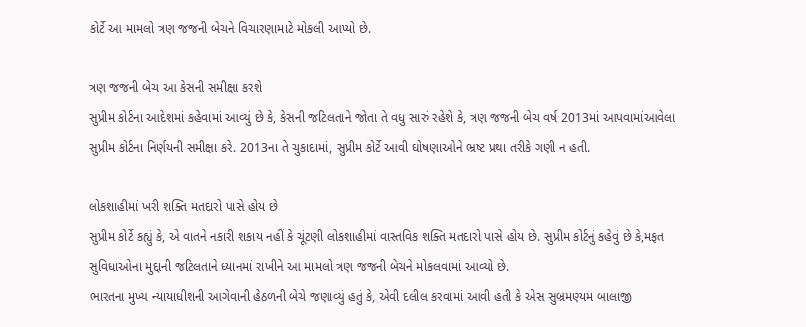કોર્ટે આ મામલો ત્રણ જજની બેચને વિચારણામાટે મોકલી આપ્યો છે.

ત્રણ જજની બેચ આ કેસની સમીક્ષા કરશે
સુપ્રીમ કોર્ટના આદેશમાં કહેવામાં આવ્યું છે કે, કેસની જટિલતાને જોતા તે વધુ સારું રહેશે કે, ત્રણ જજની બેચ વર્ષ 2013માં આપવામાંઆવેલા સુપ્રીમ કોર્ટના નિર્ણયની સમીક્ષા કરે. 2013ના તે ચુકાદામાં, સુપ્રીમ કોર્ટે આવી ઘોષણાઓને ભ્રષ્ટ પ્રથા તરીકે ગણી ન હતી.

લોકશાહીમાં ખરી શક્તિ મતદારો પાસે હોય છે
સુપ્રીમ કોર્ટે કહ્યું કે, એ વાતને નકારી શકાય નહીં કે ચૂંટણી લોકશાહીમાં વાસ્તવિક શક્તિ મતદારો પાસે હોય છે. સુપ્રીમ કોર્ટનું કહેવું છે કે,મફત સુવિધાઓના મુદ્દાની જટિલતાને ધ્યાનમાં રાખીને આ મામલો ત્રણ જજની બેચને મોકલવામાં આવ્યો છે.
ભારતના મુખ્ય ન્યાયાધીશની આગેવાની હેઠળની બેચે જણાવ્યું હતું કે, એવી દલીલ કરવામાં આવી હતી કે એસ સુબ્રમણ્યમ બાલાજી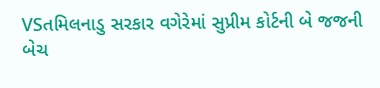VSતમિલનાડુ સરકાર વગેરેમાં સુપ્રીમ કોર્ટની બે જજની બેચ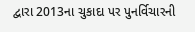દ્વારા 2013ના ચુકાદા પર પુનર્વિચારની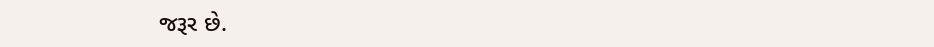જરૂર છે.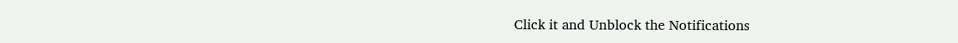Click it and Unblock the Notifications